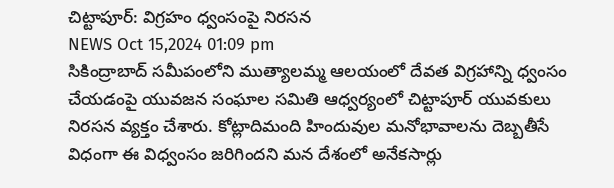చిట్టాపూర్: విగ్రహం ధ్వంసంపై నిరసన
NEWS Oct 15,2024 01:09 pm
సికింద్రాబాద్ సమీపంలోని ముత్యాలమ్మ ఆలయంలో దేవత విగ్రహాన్ని ధ్వంసం చేయడంపై యువజన సంఘాల సమితి ఆధ్వర్యంలో చిట్టాపూర్ యువకులు నిరసన వ్యక్తం చేశారు. కోట్లాదిమంది హిందువుల మనోభావాలను దెబ్బతీసే విధంగా ఈ విధ్వంసం జరిగిందని మన దేశంలో అనేకసార్లు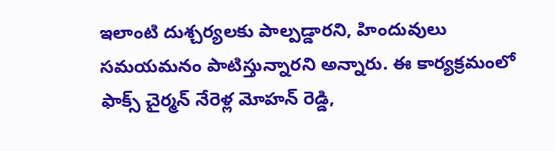ఇలాంటి దుశ్చర్యలకు పాల్పడ్డారని, హిందువులు సమయమనం పాటిస్తున్నారని అన్నారు. ఈ కార్యక్రమంలో ఫాక్స్ చైర్మన్ నేరెళ్ల మోహన్ రెడ్డి,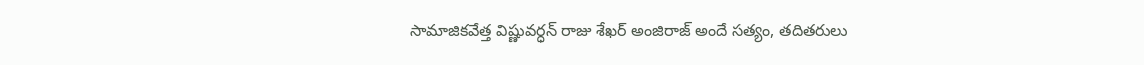సామాజికవేత్త విష్ణువర్ధన్ రాజు శేఖర్ అంజిరాజ్ అందే సత్యం, తదితరులు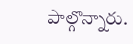పాల్గొన్నారు.